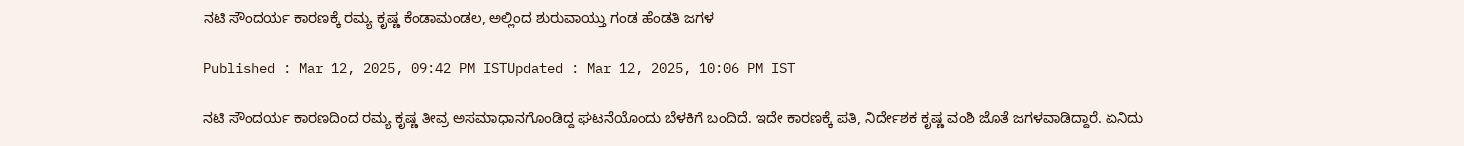ನಟಿ ಸೌಂದರ್ಯ ಕಾರಣಕ್ಕೆ ರಮ್ಯ ಕೃಷ್ಣ ಕೆಂಡಾಮಂಡಲ, ಅಲ್ಲಿಂದ ಶುರುವಾಯ್ತು ಗಂಡ ಹೆಂಡತಿ ಜಗಳ

Published : Mar 12, 2025, 09:42 PM ISTUpdated : Mar 12, 2025, 10:06 PM IST

ನಟಿ ಸೌಂದರ್ಯ ಕಾರಣದಿಂದ ರಮ್ಯ ಕೃಷ್ಣ ತೀವ್ರ ಅಸಮಾಧಾನಗೊಂಡಿದ್ದ ಘಟನೆಯೊಂದು ಬೆಳಕಿಗೆ ಬಂದಿದೆ. ಇದೇ ಕಾರಣಕ್ಕೆ ಪತಿ, ನಿರ್ದೇಶಕ ಕೃಷ್ಣ ವಂಶಿ ಜೊತೆ ಜಗಳವಾಡಿದ್ದಾರೆ. ಏನಿದು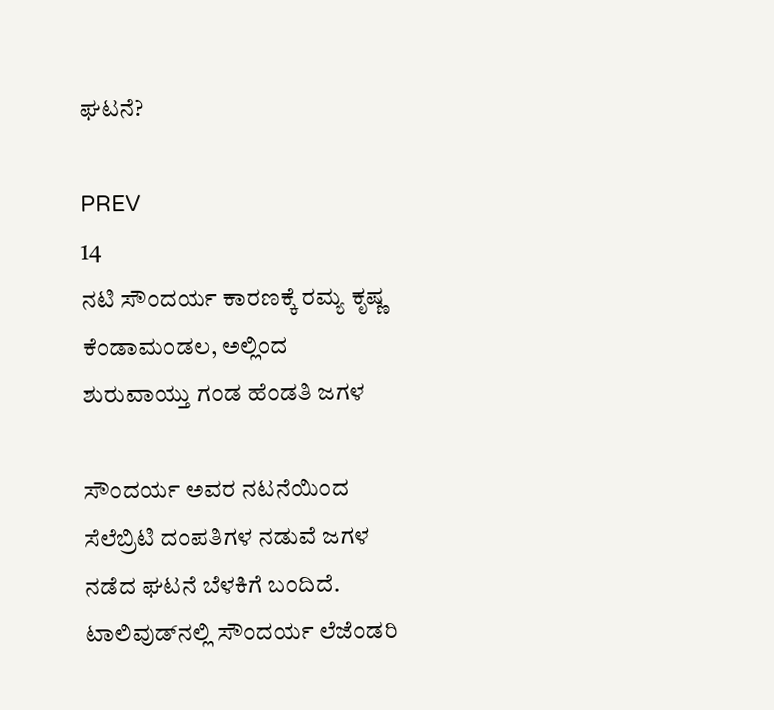ಘಟನೆ?

PREV
14
ನಟಿ ಸೌಂದರ್ಯ ಕಾರಣಕ್ಕೆ ರಮ್ಯ ಕೃಷ್ಣ ಕೆಂಡಾಮಂಡಲ, ಅಲ್ಲಿಂದ ಶುರುವಾಯ್ತು ಗಂಡ ಹೆಂಡತಿ ಜಗಳ

ಸೌಂದರ್ಯ ಅವರ ನಟನೆಯಿಂದ ಸೆಲೆಬ್ರಿಟಿ ದಂಪತಿಗಳ ನಡುವೆ ಜಗಳ ನಡೆದ ಘಟನೆ ಬೆಳಕಿಗೆ ಬಂದಿದೆ. ಟಾಲಿವುಡ್‌ನಲ್ಲಿ ಸೌಂದರ್ಯ ಲೆಜೆಂಡರಿ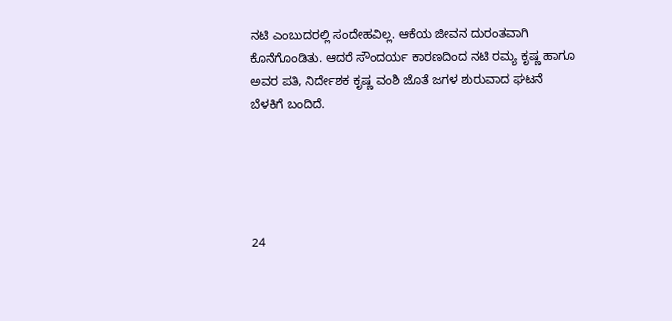ನಟಿ ಎಂಬುದರಲ್ಲಿ ಸಂದೇಹವಿಲ್ಲ. ಆಕೆಯ ಜೀವನ ದುರಂತವಾಗಿ ಕೊನೆಗೊಂಡಿತು. ಆದರೆ ಸೌಂದರ್ಯ ಕಾರಣದಿಂದ ನಟಿ ರಮ್ಯ ಕೃಷ್ಣ ಹಾಗೂ ಅವರ ಪತಿ, ನಿರ್ದೇಶಕ ಕೃಷ್ಣ ವಂಶಿ ಜೊತೆ ಜಗಳ ಶುರುವಾದ ಘಟನೆ ಬೆಳಕಿಗೆ ಬಂದಿದೆ.





24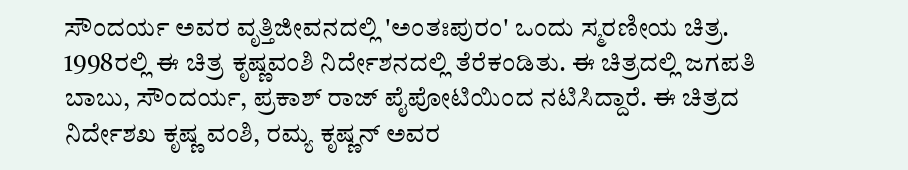ಸೌಂದರ್ಯ ಅವರ ವೃತ್ತಿಜೀವನದಲ್ಲಿ 'ಅಂತಃಪುರಂ' ಒಂದು ಸ್ಮರಣೀಯ ಚಿತ್ರ. 1998ರಲ್ಲಿ ಈ ಚಿತ್ರ ಕೃಷ್ಣವಂಶಿ ನಿರ್ದೇಶನದಲ್ಲಿ ತೆರೆಕಂಡಿತು. ಈ ಚಿತ್ರದಲ್ಲಿ ಜಗಪತಿ ಬಾಬು, ಸೌಂದರ್ಯ, ಪ್ರಕಾಶ್ ರಾಜ್ ಪೈಪೋಟಿಯಿಂದ ನಟಿಸಿದ್ದಾರೆ. ಈ ಚಿತ್ರದ ನಿರ್ದೇಶಖ ಕೃಷ್ಣ ವಂಶಿ, ರಮ್ಯ ಕೃಷ್ಣನ್ ಅವರ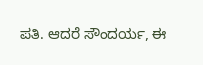ಪತಿ. ಆದರೆ ಸೌಂದರ್ಯ, ಈ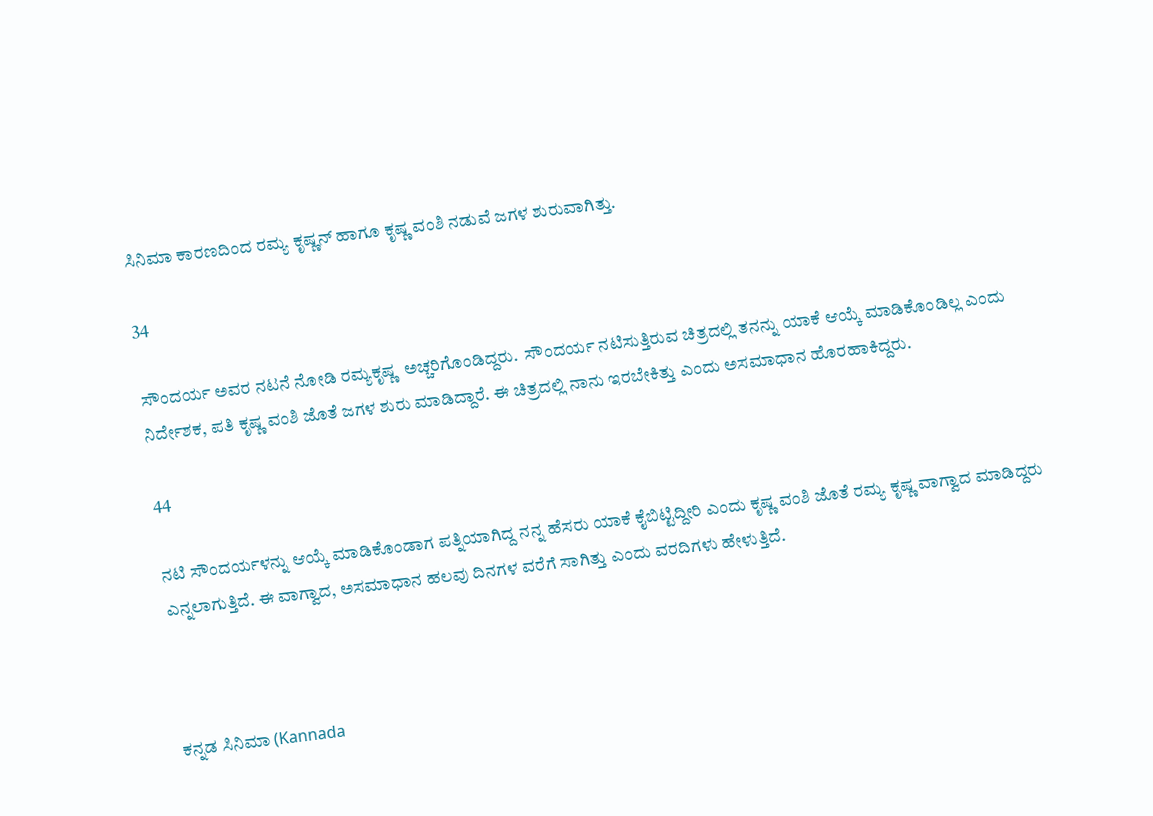ಸಿನಿಮಾ ಕಾರಣದಿಂದ ರಮ್ಯ ಕೃಷ್ಣನ್ ಹಾಗೂ ಕೃಷ್ಣ ವಂಶಿ ನಡುವೆ ಜಗಳ ಶುರುವಾಗಿತ್ತು.

34

ಸೌಂದರ್ಯ ಅವರ ನಟನೆ ನೋಡಿ ರಮ್ಯಕೃಷ್ಣ  ಅಚ್ಚರಿಗೊಂಡಿದ್ದರು.  ಸೌಂದರ್ಯ ನಟಿಸುತ್ತಿರುವ ಚಿತ್ರದಲ್ಲಿ ತನನ್ನು ಯಾಕೆ ಆಯ್ಕೆ ಮಾಡಿಕೊಂಡಿಲ್ಲ ಎಂದು ನಿರ್ದೇಶಕ, ಪತಿ ಕೃಷ್ಣ ವಂಶಿ ಜೊತೆ ಜಗಳ ಶುರು ಮಾಡಿದ್ದಾರೆ. ಈ ಚಿತ್ರದಲ್ಲಿ ನಾನು ಇರಬೇಕಿತ್ತು ಎಂದು ಅಸಮಾಧಾನ ಹೊರಹಾಕಿದ್ದರು.

44

ನಟಿ ಸೌಂದರ್ಯಳನ್ನು ಆಯ್ಕೆ ಮಾಡಿಕೊಂಡಾಗ ಪತ್ನಿಯಾಗಿದ್ದ ನನ್ನ ಹೆಸರು ಯಾಕೆ ಕೈಬಿಟ್ಟಿದ್ದೀರಿ ಎಂದು ಕೃಷ್ಣ ವಂಶಿ ಜೊತೆ ರಮ್ಯ ಕೃಷ್ಣ ವಾಗ್ವಾದ ಮಾಡಿದ್ದರು ಎನ್ನಲಾಗುತ್ತಿದೆ. ಈ ವಾಗ್ವಾದ, ಅಸಮಾಧಾನ ಹಲವು ದಿನಗಳ ವರೆಗೆ ಸಾಗಿತ್ತು ಎಂದು ವರದಿಗಳು ಹೇಳುತ್ತಿದೆ.



ಕನ್ನಡ ಸಿನಿಮಾ (Kannada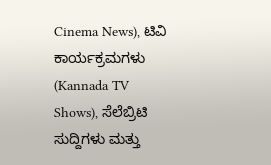Cinema News), ಟಿವಿ ಕಾರ್ಯಕ್ರಮಗಳು (Kannada TV Shows), ಸೆಲೆಬ್ರಿಟಿ ಸುದ್ದಿಗಳು ಮತ್ತು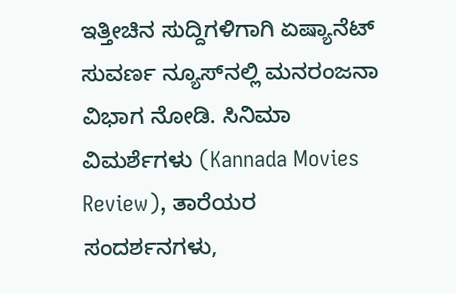ಇತ್ತೀಚಿನ ಸುದ್ದಿಗಳಿಗಾಗಿ ಏಷ್ಯಾನೆಟ್ ಸುವರ್ಣ ನ್ಯೂಸ್‌ನಲ್ಲಿ ಮನರಂಜನಾ ವಿಭಾಗ ನೋಡಿ. ಸಿನಿಮಾ ವಿಮರ್ಶೆಗಳು (Kannada Movies Review), ತಾರೆಯರ ಸಂದರ್ಶನಗಳು,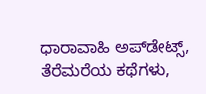ಧಾರಾವಾಹಿ ಅಪ್‌ಡೇಟ್ಸ್‌, ತೆರೆಮರೆಯ ಕಥೆಗಳು,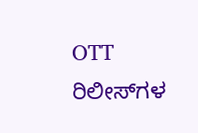OTT ರಿಲೀಸ್‌ಗಳ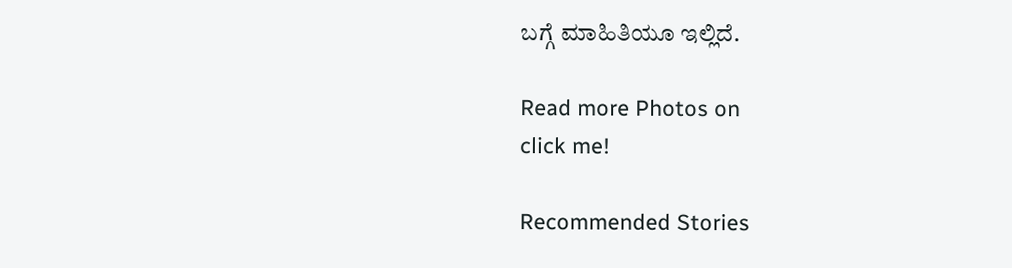ಬಗ್ಗೆ ಮಾಹಿತಿಯೂ ಇಲ್ಲಿದೆ.

Read more Photos on
click me!

Recommended Stories